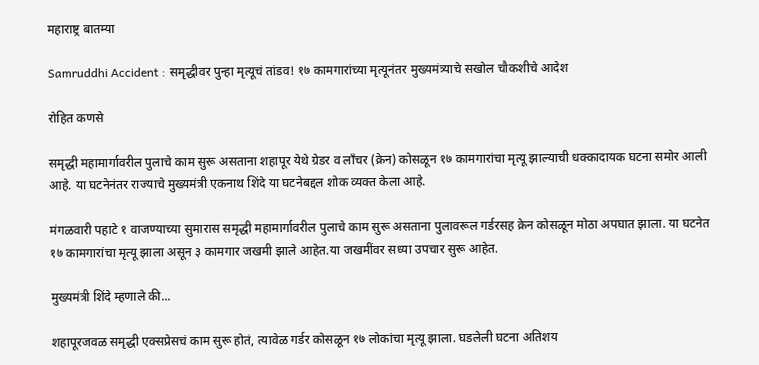महाराष्ट्र बातम्या

Samruddhi Accident : समृद्धीवर पुन्हा मृत्यूचं तांडव! १७ कामगारांच्या मृत्यूनंतर मुख्यमंत्र्याचे सखोल चौकशीचे आदेश

रोहित कणसे

समृद्धी महामार्गावरील पुलाचे काम सुरू असताना शहापूर येथे ग्रेडर व लाँचर (क्रेन) कोसळून १७ कामगारांचा मृत्यू झाल्याची धक्कादायक घटना समोर आली आहे. या घटनेनंतर राज्याचे मुख्यमंत्री एकनाथ शिंदे या घटनेबद्दल शोक व्यक्त केला आहे.

मंगळवारी पहाटे १ वाजण्याच्या सुमारास समृद्धी महामार्गावरील पुलाचे काम सुरू असताना पुलावरूल गर्डरसह क्रेन कोसळून मोठा अपघात झाला. या घटनेत १७ कामगारांचा मृत्यू झाला असून ३ कामगार जखमी झाले आहेत.या जखमींवर सध्या उपचार सुरू आहेत.

मुख्यमंत्री शिंदे म्हणाले की...

शहापूरजवळ समृद्धी एक्सप्रेसचं काम सुरू होतं, त्यावेळ गर्डर कोसळून १७ लोकांचा मृत्यू झाला. घडलेली घटना अतिशय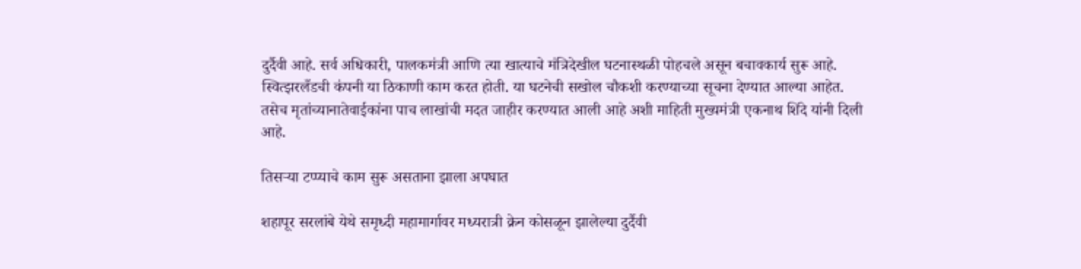दुर्दैवी आहे. सर्व अधिकारी, पालकमंत्री आणि त्या खात्याचे मंत्रिदेखील घटनास्थळी पोहचले असून बचावकार्य सुरू आहे. स्वित्झरलँडची कंपनी या ठिकाणी काम करत होती. या घटनेची सखोल चौकशी करण्याच्या सूचना देण्यात आल्या आहेत. तसेच मृतांच्यानातेवाईकांना पाच लाखांची मदत जाहीर करण्यात आली आहे अशी माहिती मुख्यमंत्री एकनाथ शिंदे यांनी दिली आहे.

तिसऱ्या टप्प्याचे काम सुरू असताना झाला अपघात

शहापूर सरलांबे येथे समृध्दी महामार्गावर मध्यरात्री क्रेन कोसळून झालेल्या दुर्दैवी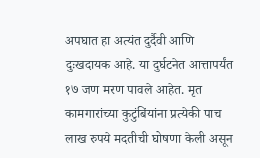अपघात हा अत्यंत दुर्दैवी आणि दुःखदायक आहे. या दुर्घटनेत आत्तापर्यंत १७ जण मरण पावले आहेत. मृत कामगारांच्या कुटुंबिंयांना प्रत्येकी पाच लाख रुपये मदतीची घोषणा केली असून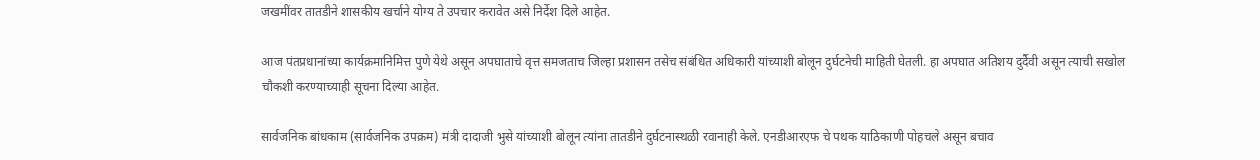जखमींवर तातडीने शासकीय खर्चाने योग्य ते उपचार करावेत असे निर्देश दिले आहेत.

आज पंतप्रधानांच्या कार्यक्रमानिमित्त पुणे येथे असून अपघाताचे वृत्त समजताच जिल्हा प्रशासन तसेच संबंधित अधिकारी यांच्याशी बोलून दुर्घटनेची माहिती घेतली. हा अपघात अतिशय दुर्दैवी असून त्याची सखोल चौकशी करण्याच्याही सूचना दिल्या आहेत.

सार्वजनिक बांधकाम (सार्वजनिक उपक्रम) मंत्री दादाजी भुसे यांच्याशी बोलून त्यांना तातडीने दुर्घटनास्थळी रवानाही केले. एनडीआरएफ चे पथक याठिकाणी पोहचले असून बचाव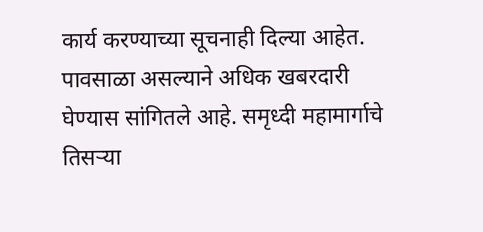कार्य करण्याच्या सूचनाही दिल्या आहेत. पावसाळा असल्याने अधिक खबरदारी घेण्यास सांगितले आहे. समृध्दी महामार्गाचे तिसऱ्या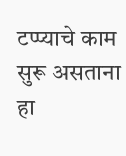टप्प्याचे काम सुरू असताना हा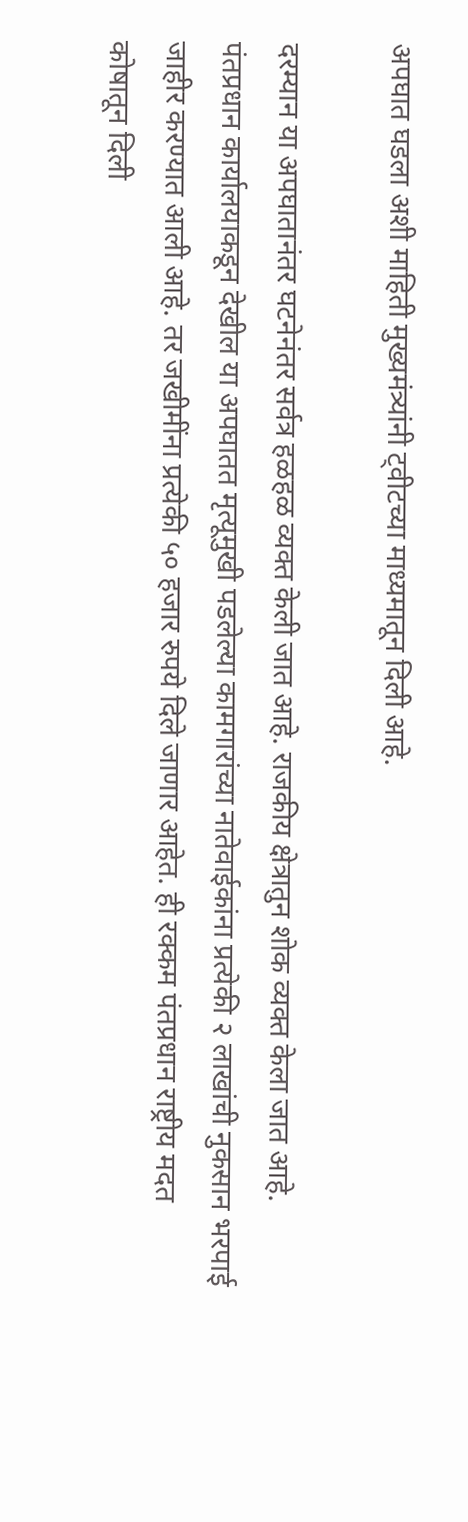अपघात घडला अशी माहिती मुख्यमंत्र्यांनी ट्वीटच्या माध्यमातून दिली आहे.

दरम्यान या अपघातानंतर घटनेनंतर सर्वत्र हळहळ व्यक्त केली जात आहे. राजकीय क्षेत्रातुन शोक व्यक्त केला जात आहे. पंतप्रधान कार्यालयाकडून देखील या अपघातत मृत्यूमुखी पडलेल्या कामगारांच्या नातेवाईकांना प्रत्येकी २ लाखांची नुकसान भरपाई जाहीर करण्यात आली आहे. तर जखीमींना प्रत्येकी ५० हजार रुपये दिले जाणार आहेत. ही रक्कम पंतप्रधान राष्ट्रीय मदत कोषातून दिली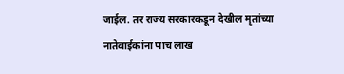जाईल. तर राज्य सरकारकडून देखील मृतांच्या नातेवाईकांना पाच लाख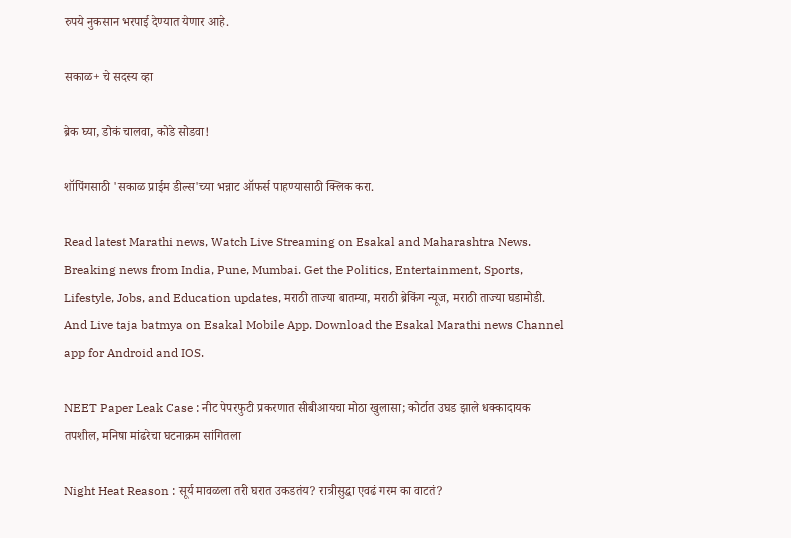रुपये नुकसान भरपाई देण्यात येणार आहे.

सकाळ+ चे सदस्य व्हा

ब्रेक घ्या, डोकं चालवा, कोडे सोडवा!

शॉपिंगसाठी 'सकाळ प्राईम डील्स'च्या भन्नाट ऑफर्स पाहण्यासाठी क्लिक करा.

Read latest Marathi news, Watch Live Streaming on Esakal and Maharashtra News. Breaking news from India, Pune, Mumbai. Get the Politics, Entertainment, Sports, Lifestyle, Jobs, and Education updates, मराठी ताज्या बातम्या, मराठी ब्रेकिंग न्यूज, मराठी ताज्या घडामोडी. And Live taja batmya on Esakal Mobile App. Download the Esakal Marathi news Channel app for Android and IOS.

NEET Paper Leak Case : नीट पेपरफुटी प्रकरणात सीबीआयचा मोठा खुलासा; कोर्टात उघड झाले धक्कादायक तपशील, मनिषा मांढरेचा घटनाक्रम सांगितला

Night Heat Reason : सूर्य मावळला तरी घरात उकडतंय? रात्रीसुद्धा एवढं गरम का वाटतं?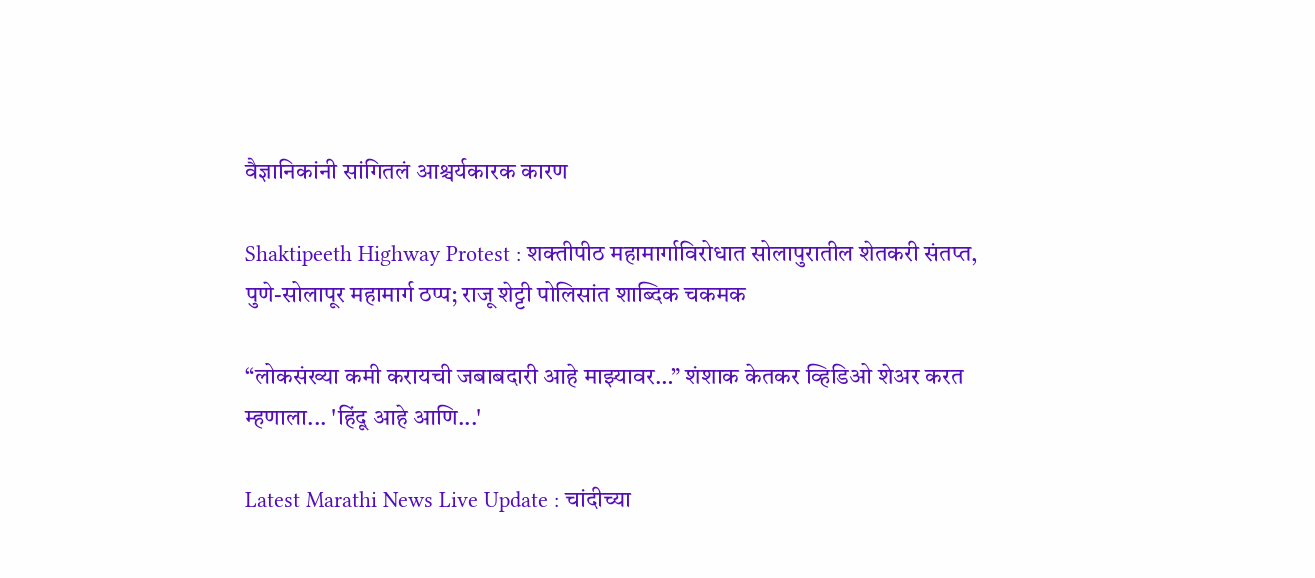वैज्ञानिकांनी सांगितलं आश्चर्यकारक कारण

Shaktipeeth Highway Protest : शक्तीपीठ महामार्गाविरोधात सोलापुरातील शेतकरी संतप्त, पुणे-सोलापूर महामार्ग ठप्प; राजू शेट्टी पोलिसांत शाब्दिक चकमक

“लोकसंख्या कमी करायची जबाबदारी आहे माझ्यावर…” शंशाक केतकर व्हिडिओ शेअर करत म्हणाला... 'हिंदू आहे आणि...'

Latest Marathi News Live Update : चांदीच्या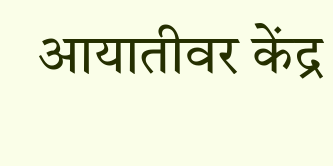आयातीवर केंद्र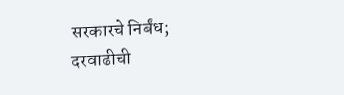सरकारचे निर्बंध; दरवाढीची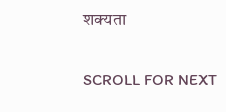शक्यता

SCROLL FOR NEXT